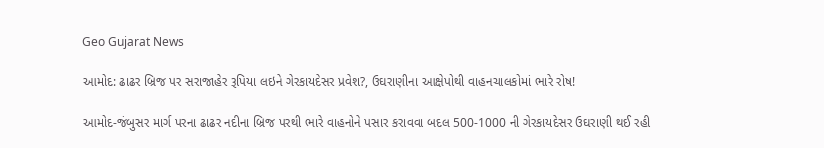Geo Gujarat News

આમોદ: ઢાઢર બ્રિજ પર સરાજાહેર રૂપિયા લઇને ગેરકાયદેસર પ્રવેશ?, ઉઘરાણીના આક્ષેપોથી વાહનચાલકોમાં ભારે રોષ!

આમોદ-જંબુસર માર્ગ પરના ઢાઢર નદીના બ્રિજ પરથી ભારે વાહનોને પસાર કરાવવા બદલ 500-1000 ની ગેરકાયદેસર ઉઘરાણી થઈ રહી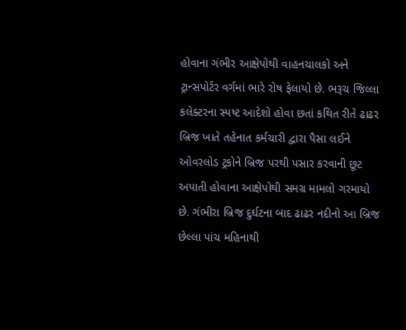હોવાના ગંભીર આક્ષેપોથી વાહનચાલકો અને ટ્રાન્સપોર્ટર વર્ગમાં ભારે રોષ ફેલાયો છે. ભરૂચ જિલ્લા કલેક્ટરના સ્પષ્ટ આદેશો હોવા છતાં કથિત રીતે ઢાઢર બ્રિજ ખાતે તહેનાત કર્મચારી દ્વારા પૈસા લઈને ઓવરલોડ ટ્રકોને બ્રિજ પરથી પસાર કરવાની છૂટ અપાતી હોવાના આક્ષેપોથી સમગ્ર મામલો ગરમાયો છે. ગંભીરા બ્રિજ દુર્ઘટના બાદ ઢાઢર નદીનો આ બ્રિજ છેલ્લા પાંચ મહિનાથી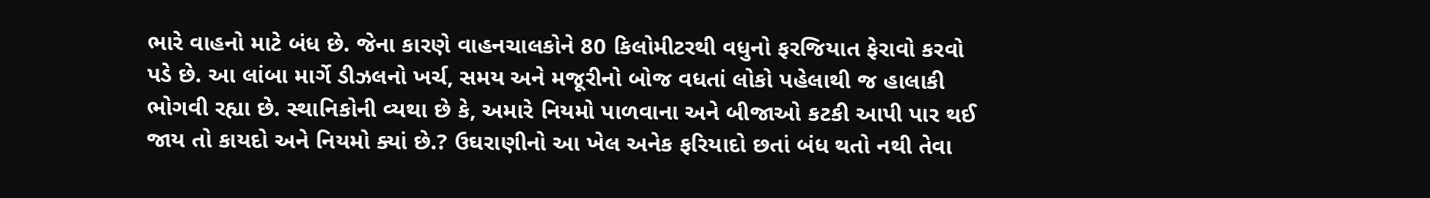ભારે વાહનો માટે બંધ છે. જેના કારણે વાહનચાલકોને 80 કિલોમીટરથી વધુનો ફરજિયાત ફેરાવો કરવો પડે છે. આ લાંબા માર્ગે ડીઝલનો ખર્ચ, સમય અને મજૂરીનો બોજ વધતાં લોકો પહેલાથી જ હાલાકી ભોગવી રહ્યા છે. સ્થાનિકોની વ્યથા છે કે, અમારે નિયમો પાળવાના અને બીજાઓ કટકી આપી પાર થઈ જાય તો કાયદો અને નિયમો ક્યાં છે.? ઉઘરાણીનો આ ખેલ અનેક ફરિયાદો છતાં બંધ થતો નથી તેવા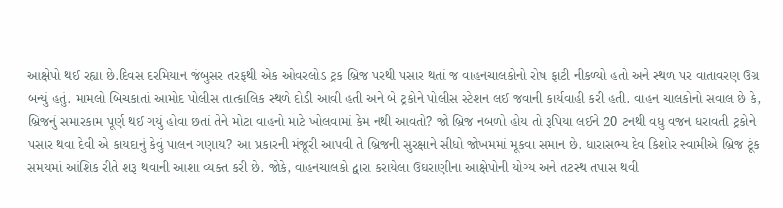આક્ષેપો થઈ રહ્યા છે.દિવસ દરમિયાન જંબુસર તરફથી એક ઓવરલોડ ટ્રક બ્રિજ પરથી પસાર થતાં જ વાહનચાલકોનો રોષ ફાટી નીકળ્યો હતો અને સ્થળ પર વાતાવરણ ઉગ્ર બન્યું હતું. મામલો બિચકાતાં આમોદ પોલીસ તાત્કાલિક સ્થળે દોડી આવી હતી અને બે ટ્રકોને પોલીસ સ્ટેશન લઈ જવાની કાર્યવાહી કરી હતી. વાહન ચાલકોનો સવાલ છે કે, બ્રિજનું સમારકામ પૂર્ણ થઈ ગયું હોવા છતાં તેને મોટા વાહનો માટે ખોલવામાં કેમ નથી આવતો? જો બ્રિજ નબળો હોય તો રૂપિયા લઈને 20 ટનથી વધુ વજન ધરાવતી ટ્રકોને પસાર થવા દેવી એ કાયદાનું કેવું પાલન ગણાય? આ પ્રકારની મંજૂરી આપવી તે બ્રિજની સુરક્ષાને સીધો જોખમમાં મૂકવા સમાન છે. ધારાસભ્ય દેવ કિશોર સ્વામીએ બ્રિજ ટૂંક સમયમાં આંશિક રીતે શરૂ થવાની આશા વ્યક્ત કરી છે. જોકે, વાહનચાલકો દ્વારા કરાયેલા ઉઘરાણીના આક્ષેપોની યોગ્ય અને તટસ્થ તપાસ થવી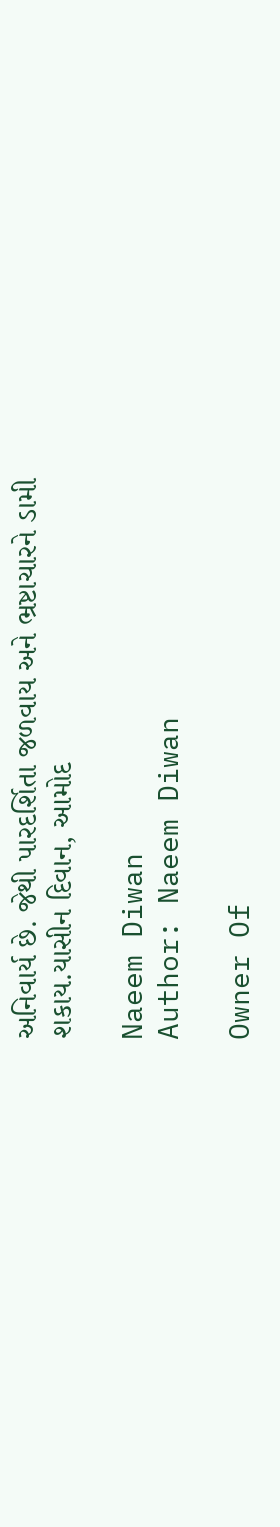અનિવાર્ય છે. જેથી પારદર્શિતા જળવાય અને ભ્રષ્ટાચારને ડામી શકાય.યાસીન દિવાન, આમોદ

Naeem Diwan
Author: Naeem Diwan

Owner Of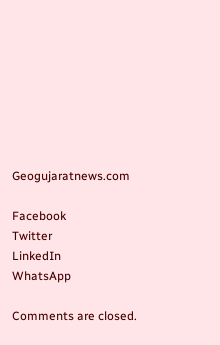Geogujaratnews.com

Facebook
Twitter
LinkedIn
WhatsApp

Comments are closed.